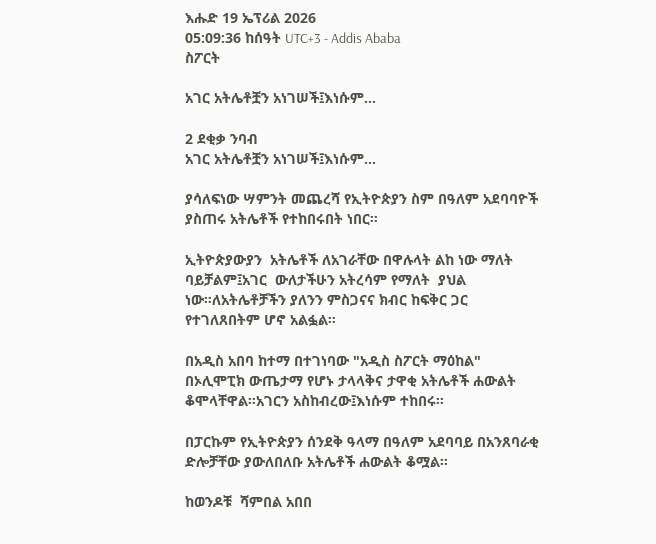እሑድ 19 ኤፕሪል 2026
05:09:36 ከሰዓት UTC+3 - Addis Ababa
ስፖርት

አገር አትሌቶቿን አነገሠች፤እነሱም...

2 ደቂቃ ንባብ
አገር አትሌቶቿን አነገሠች፤እነሱም...

ያሳለፍነው ሣምንት መጨረሻ የኢትዮጵያን ስም በዓለም አደባባዮች ያስጠሩ አትሌቶች የተከበሩበት ነበር።

ኢትዮጵያውያን  አትሌቶች ለአገራቸው በዋሉላት ልከ ነው ማለት ባይቻልም፤አገር  ውለታችሁን አትረሳም የማለት  ያህል ነው።ለአትሌቶቻችን ያለንን ምስጋናና ክብር ከፍቅር ጋር የተገለጸበትም ሆኖ አልፏል።

በአዲስ አበባ ከተማ በተገነባው "አዲስ ስፖርት ማዕከል" በኦሊሞፒክ ውጤታማ የሆኑ ታላላቅና ታዋቂ አትሌቶች ሐውልት ቆሞላቸዋል።አገርን አስከብረው፤እነሱም ተከበሩ።

በፓርኩም የኢትዮጵያን ሰንደቅ ዓላማ በዓለም አደባባይ በአንጸባራቂ ድሎቻቸው ያውለበለቡ አትሌቶች ሐውልት ቆሟል።

ከወንዶቹ  ሻምበል አበበ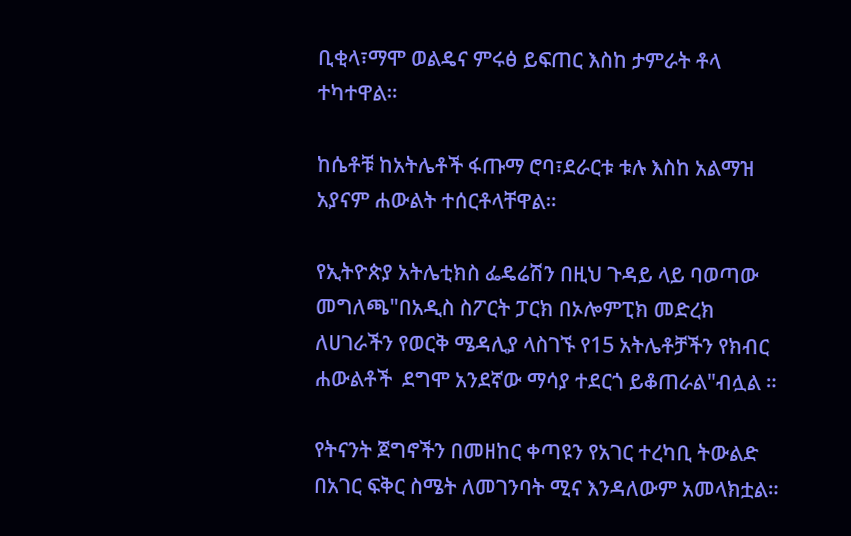ቢቂላ፣ማሞ ወልዴና ምሩፅ ይፍጠር እስከ ታምራት ቶላ ተካተዋል።

ከሴቶቹ ከአትሌቶች ፋጡማ ሮባ፣ደራርቱ ቱሉ እስከ አልማዝ አያናም ሐውልት ተሰርቶላቸዋል።

የኢትዮጵያ አትሌቲክስ ፌዴሬሽን በዚህ ጉዳይ ላይ ባወጣው መግለጫ"በአዲስ ስፖርት ፓርክ በኦሎምፒክ መድረክ ለሀገራችን የወርቅ ሜዳሊያ ላስገኙ የ15 አትሌቶቻችን የክብር ሐውልቶች  ደግሞ አንደኛው ማሳያ ተደርጎ ይቆጠራል"ብሏል ።

የትናንት ጀግኖችን በመዘከር ቀጣዩን የአገር ተረካቢ ትውልድ በአገር ፍቅር ስሜት ለመገንባት ሚና እንዳለውም አመላክቷል።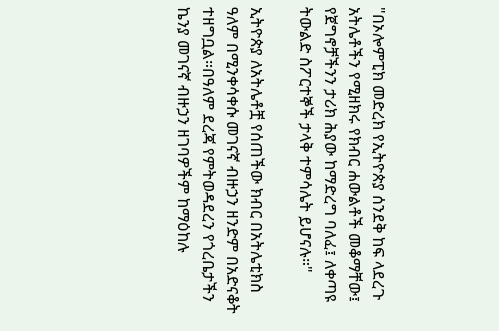"በኦሎምፒክ መድረክ የኢትዮጵያ ሰንደቅ ከፍ ላደረጉ አትሌቶችን የሚዘክሩ የክብር ሐውልቶች መቆማቸው፤ የጀግኖቻችንን ታሪክ ሕያው ከማድረግ ባለፈ፤ ለቀጣዩ ትውልድ ስፖርተኞች ታላቅ ተምሳሌት ይሆናሉ።"

ኢትዮጵያ ለአትሌቶቿ የሰጠችው ክብር በአትሌቲክስ ዓለም በሚንቀሳቀሱ መገናኛ ብዙኃን ዘንድም በአድናቆት ተዘግቧል።በዓለም ደረጃ የምትወዳደረን የጎረቤታችን ኬንያ መገናኛ ብዙኃን ዘገባዎችም ከማዕከሉ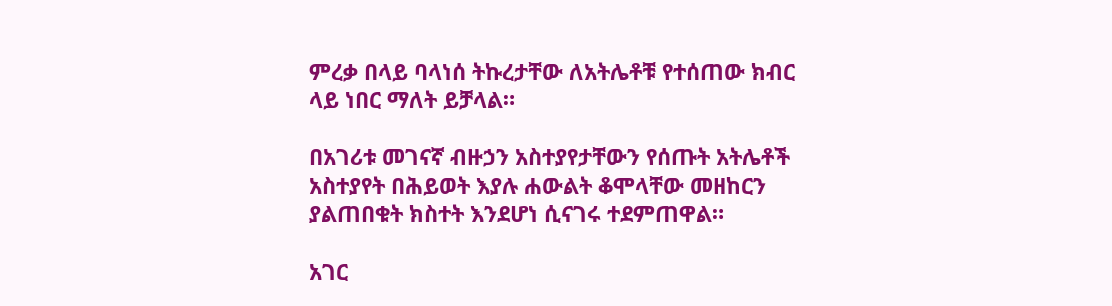ምረቃ በላይ ባላነሰ ትኩረታቸው ለአትሌቶቹ የተሰጠው ክብር ላይ ነበር ማለት ይቻላል።

በአገሪቱ መገናኛ ብዙኃን አስተያየታቸውን የሰጡት አትሌቶች አስተያየት በሕይወት እያሉ ሐውልት ቆሞላቸው መዘከርን ያልጠበቁት ክስተት እንደሆነ ሲናገሩ ተደምጠዋል።

አገር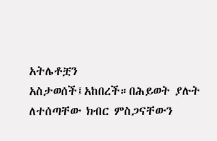አትሌቶቿን አስታወሰች፤አከበረች።በሕይወት ያሉት ለተሰጣቸው ክብር ምስጋናቸውን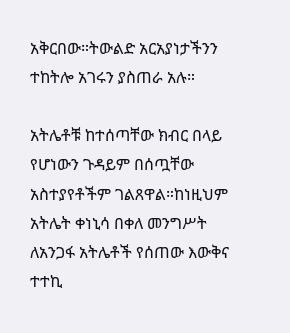አቅርበው።ትውልድ አርአያነታችንን ተከትሎ አገሩን ያስጠራ አሉ።

አትሌቶቹ ከተሰጣቸው ክብር በላይ የሆነውን ጉዳይም በሰጧቸው አስተያየቶችም ገልጸዋል።ከነዚህም አትሌት ቀነኒሳ በቀለ መንግሥት ለአንጋፋ አትሌቶች የሰጠው እውቅና ተተኪ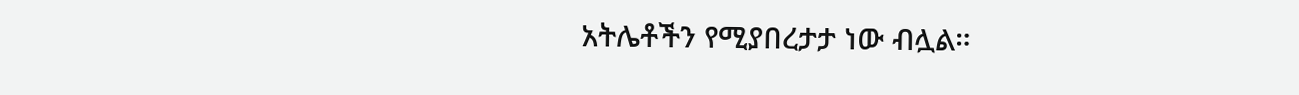አትሌቶችን የሚያበረታታ ነው ብሏል።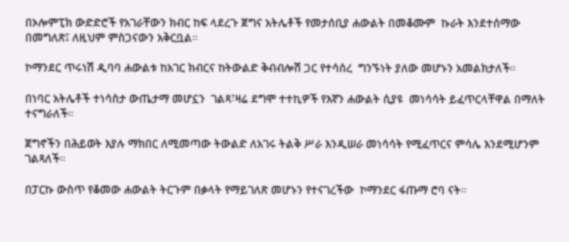በኦሎምፒክ ውድድሮች የአገራቸውን ክብር ከፍ ላደረጉ ጀግና አትሌቶች የመታሰቢያ ሐውልት በመቆሙም  ኩራት እንደተሰማው በመግለጽ፤ ለዚህም ምስጋናውን አቅርቧል።

ኮማንደር ጥሩነሽ ዲባባ ሐውልቱ ከአገር ክብርና ከትውልድ ቅብብሎሽ ጋር የተሳሰረ  ግንኙነት ያለው መሆኑን አመልክታለች።

በነባር አትሌቶች ተነሳስታ ውጤታማ መሆኗን  ገልጻ፣ዛሬ ደግሞ ተተኪዎች የእኛን ሐውልት ሲያዩ  መነሳሳት ይፈጥርላቸዋል በማለት ተናግራለች።

ጀግኖችን በሕይወት እያሉ ማክበር ለሚመጣው ትውልድ ለአገሩ ትልቅ ሥራ እንዲሠራ መነሳሳት የሚፈጥርና ምሳሌ እንደሚሆንም ገልጻለች።

በፓርኩ ውስጥ የቆመው ሐውልት ትርጉም በቃላት የማይገለጽ መሆኑን የተናገረችው  ኮማንደር ፋጡማ ሮባ ናት።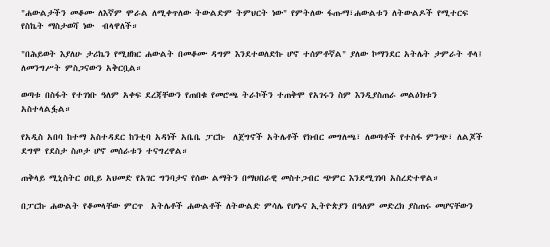"ሐውልታችን መቆሙ ለእኛም ሞራል ለሚቀጥለው ትውልድም ትምህርት ነው" የምትለው ፋጡማ፣ሐውልቱን ለትውልዶች የሚተርፍ የስኬት ማስታወሻ ነው  ብላዋለች።

"በሕይወት እያለሁ ታሪኬን የሚዘክር ሐውልት በመቆሙ ዳግም እንደተወለድኩ ሆኖ ተሰምቶኛል" ያለው ኮማንደር አትሌት ታምራት ቶላ፤ ለመንግሥት ምስጋናውን አቅርቧል።

ወጣቱ በስፋት የተገነቡ ዓለም አቀፍ ደረጃቸውን የጠበቁ የመሮጫ ትራኮችን ተጠቅሞ የአገሩን ስም እንዲያስጠራ መልዕክቱን አስተላልፏል።

የአዲስ አበባ ከተማ አስተዳደር ከንቲባ አዳነች አቤቤ ፓርኩ  ለጀግኖች አትሌቶች የክብር መግለጫ፣ ለወጣቶች የተስፋ ምንጭ፣ ለልጆች ደግሞ የደስታ ስጦታ ሆኖ መሰራቱን ተናግረዋል።

ጠቅላይ ሚኒስትር ዐቢይ አህመድ የአገር ግንባታና የሰው ልማትን በማህበራዊ መስተጋብር ጭምር እንደሚገነባ አስረድተዋል።

በፓርኩ ሐውልት የቆመላቸው ምርጥ  አትሌቶች ሐውልቶች ለትውልድ ምሳሌ የሆኑና ኢትዮጵያን በዓለም መድረክ ያስጠሩ መሆናቸውን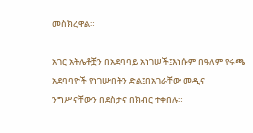መስክረዋል።

አገር አትሌቶቿን በአደባባይ አነገሠች፤እነሱም በዓለም የሩጫ አደባባዮች የነገሡበትን ድል፤በአገራቸው መዲና ንግሥናቸውን በደስታና በክብር ተቀበሉ።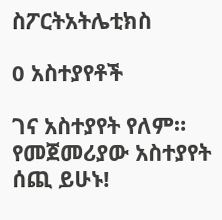ስፖርትአትሌቲክስ

0 አስተያየቶች

ገና አስተያየት የለም። የመጀመሪያው አስተያየት ሰጪ ይሁኑ!